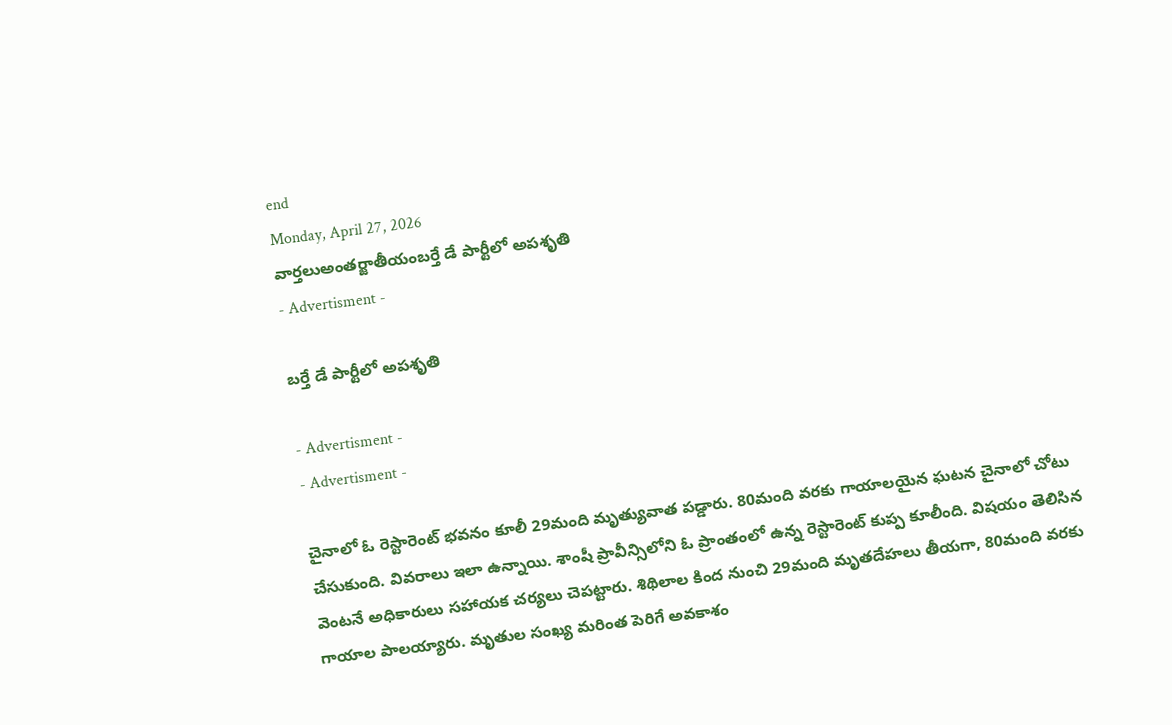end
Monday, April 27, 2026
వార్తలుఅంతర్జాతీయంబర్తే డే పార్టీలో అపశృతి
- Advertisment -

బర్తే డే పార్టీలో అపశృతి

- Advertisment -
- Advertisment -

చైనాలో ఓ రెస్టారెంట్‌ భవనం కూలీ 29మంది మృత్యువాత పడ్డారు. 80మంది వరకు గాయాలయైన ఘటన చైనాలో చోటు చేసుకుంది. వివరాలు ఇలా ఉన్నాయి. శాంషీ ప్రావీన్సిలోని ఓ ప్రాంతంలో ఉన్న రెస్టారెంట్‌ కుప్ప కూలీంది. విషయం తెలిసిన వెంటనే అధికారులు సహాయక చర్యలు చెపట్టారు. శిథిలాల కింద నుంచి 29మంది మృతదేహలు తీయగా, 80మంది వరకు గాయాల పాలయ్యారు. మృతుల సంఖ్య మరింత పెరిగే అవకాశం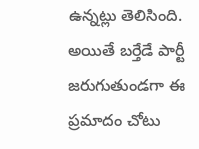ఉన్నట్లు తెలిసింది. అయితే బర్తేడే పార్టీ జరుగుతుండగా ఈ ప్రమాదం చోటు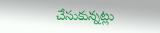చేసుకున్నట్లు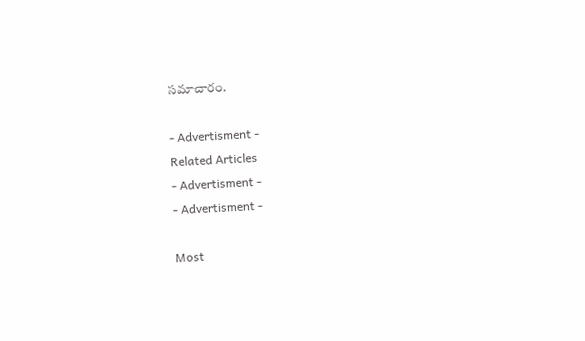సమాచారం.

- Advertisment -
Related Articles
- Advertisment -
- Advertisment -

Most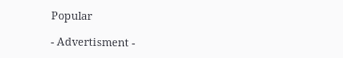Popular

- Advertisment -